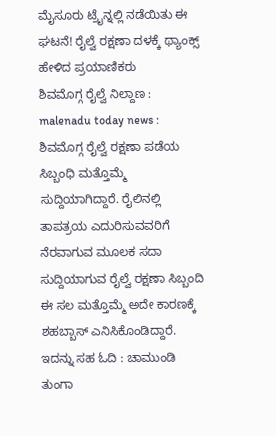ಮೈಸೂರು ಟ್ರೈನ್ನಲ್ಲಿ ನಡೆಯಿತು ಈ ಘಟನೆ! ರೈಲ್ವೆ ರಕ್ಷಣಾ ದಳಕ್ಕೆ ಥ್ಯಾಂಕ್ಸ್ ಹೇಳಿದ ಪ್ರಯಾಣಿಕರು
ಶಿವಮೊಗ್ಗ ರೈಲ್ವೆ ನಿಲ್ದಾಣ : malenadu today news : ಶಿವಮೊಗ್ಗ ರೈಲ್ವೆ ರಕ್ಷಣಾ ಪಡೆಯ ಸಿಬ್ಬಂಧಿ ಮತ್ತೊಮ್ಮೆ ಸುದ್ದಿಯಾಗಿದ್ದಾರೆ. ರೈಲಿನಲ್ಲಿ ತಾಪತ್ರಯ ಎದುರಿಸುವವರಿಗೆ ನೆರವಾಗುವ ಮೂಲಕ ಸದಾ ಸುದ್ದಿಯಾಗುವ ರೈಲ್ವೆ ರಕ್ಷಣಾ ಸಿಬ್ಬಂದಿ ಈ ಸಲ ಮತ್ತೊಮ್ಮೆ ಅದೇ ಕಾರಣಕ್ಕೆ ಶಹಬ್ಬಾಸ್ ಎನಿಸಿಕೊಂಡಿದ್ದಾರೆ. ಇದನ್ನು ಸಹ ಓದಿ : ಚಾಮುಂಡಿ ತುಂಗಾ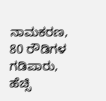ನಾಮಕರಣ, 80 ರೌಡಿಗಳ ಗಡಿಪಾರು, ಹೆಚ್ಸಿ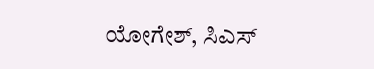ಯೋಗೇಶ್, ಸಿಎಸ್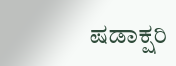ಷಡಾಕ್ಷರಿ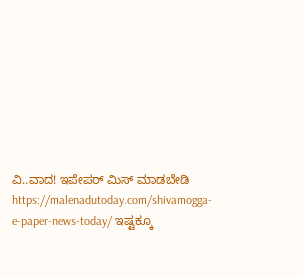ವಿ..ವಾದ! ಇಪೇಪರ್ ಮಿಸ್ ಮಾಡಬೇಡಿ https://malenadutoday.com/shivamogga-e-paper-news-today/ ಇಷ್ಟಕ್ಕೂ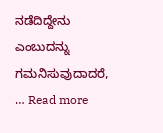ನಡೆದಿದ್ದೇನು ಎಂಬುದನ್ನು ಗಮನಿಸುವುದಾದರೆ, … Read more